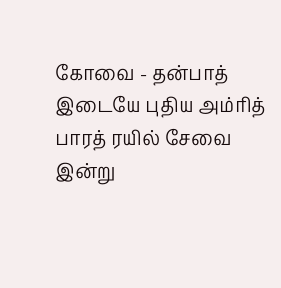கோவை - தன்பாத் இடையே புதிய அம்ரித் பாரத் ரயில் சேவை இன்று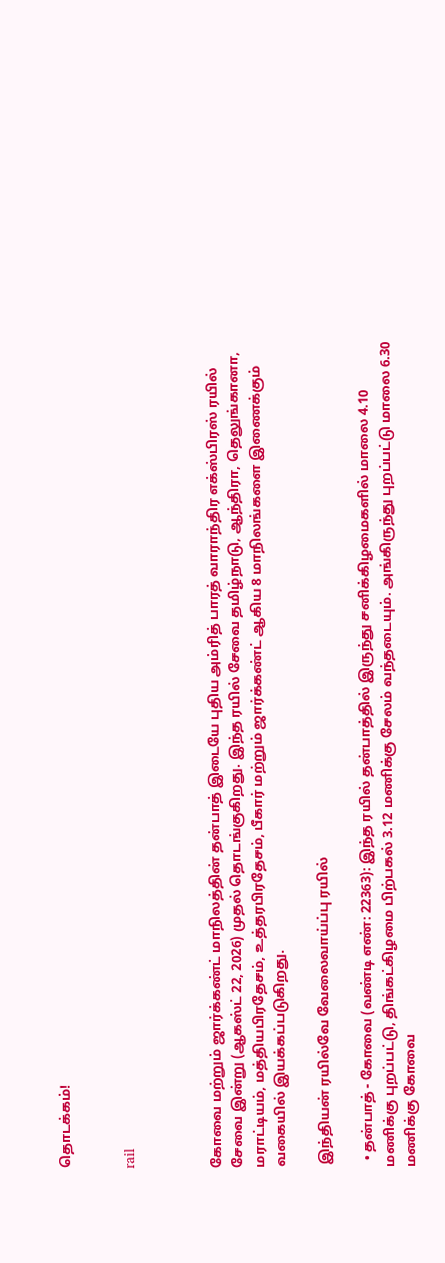தொடக்கம்!


rail



கோவை மற்றும் ஜார்க்கண்ட் மாநிலத்தின் தன்பாத் இடையே புதிய அம்ரித் பாரத் வாராந்திர எக்ஸ்பிரஸ் ரயில் சேவை இன்று (ஆகஸ்ட் 22, 2026) முதல் தொடங்குகிறது. இந்த ரயில் சேவை தமிழ்நாடு, ஆந்திரா, தெலுங்கானா, மராட்டியம், மத்தியபிரதேசம், உத்தரபிரதேசம், பீகார் மற்றும் ஜார்க்கண்ட் ஆகிய 8 மாநிலங்களை இணைக்கும் வகையில் இயக்கப்படுகிறது.

 இந்தியன் ரயில்வே வேலைவாய்ப்பு ரயில்

  • தன்பாத் - கோவை (வண்டி எண்: 22363): இந்த ரயில் தன்பாத்தில் இருந்து சனிக்கிழமைகளில் மாலை 4.10 மணிக்கு புறப்பட்டு, திங்கட்கிழமை பிற்பகல் 3.12 மணிக்கு சேலம் வந்தடையும். அங்கிருந்து புறப்பட்டு மாலை 6.30 மணிக்கு கோவை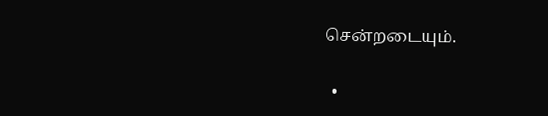சென்றடையும்.

  •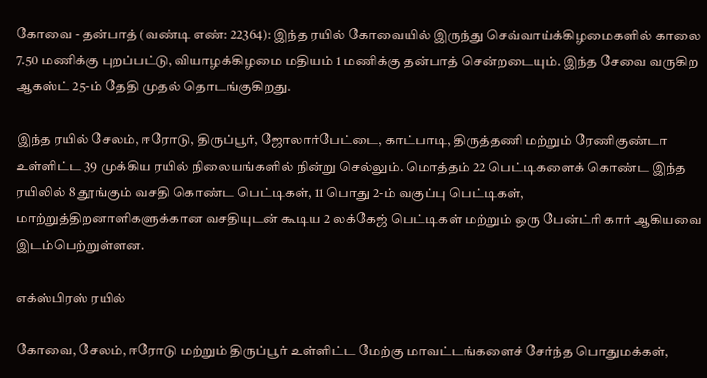கோவை - தன்பாத் (வண்டி எண்: 22364): இந்த ரயில் கோவையில் இருந்து செவ்வாய்க்கிழமைகளில் காலை 7.50 மணிக்கு புறப்பட்டு, வியாழக்கிழமை மதியம் 1 மணிக்கு தன்பாத் சென்றடையும். இந்த சேவை வருகிற ஆகஸ்ட் 25-ம் தேதி முதல் தொடங்குகிறது.

இந்த ரயில் சேலம், ஈரோடு, திருப்பூர், ஜோலார்பேட்டை, காட்பாடி, திருத்தணி மற்றும் ரேணிகுண்டா உள்ளிட்ட 39 முக்கிய ரயில் நிலையங்களில் நின்று செல்லும். மொத்தம் 22 பெட்டிகளைக் கொண்ட இந்த ரயிலில் 8 தூங்கும் வசதி கொண்ட பெட்டிகள், 11 பொது 2-ம் வகுப்பு பெட்டிகள், மாற்றுத்திறனாளிகளுக்கான வசதியுடன் கூடிய 2 லக்கேஜ் பெட்டிகள் மற்றும் ஒரு பேன்ட்ரி கார் ஆகியவை இடம்பெற்றுள்ளன.

எக்ஸ்பிரஸ் ரயில்

கோவை, சேலம், ஈரோடு மற்றும் திருப்பூர் உள்ளிட்ட மேற்கு மாவட்டங்களைச் சேர்ந்த பொதுமக்கள்,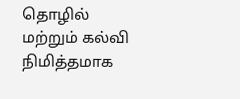தொழில் மற்றும் கல்வி நிமித்தமாக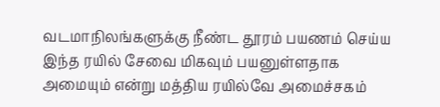வடமாநிலங்களுக்கு நீண்ட தூரம் பயணம் செய்ய இந்த ரயில் சேவை மிகவும் பயனுள்ளதாக அமையும் என்று மத்திய ரயில்வே அமைச்சகம்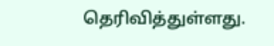தெரிவித்துள்ளது.